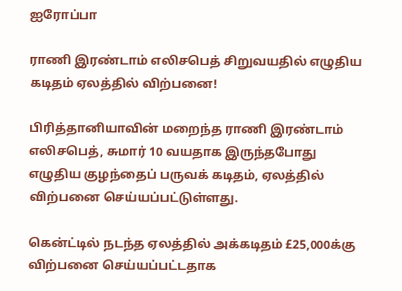ஐரோப்பா

ராணி இரண்டாம் எலிசபெத் சிறுவயதில் எழுதிய கடிதம் ஏலத்தில் விற்பனை!

பிரித்தானியாவின் மறைந்த ராணி இரண்டாம் எலிசபெத், சுமார் 10 வயதாக இருந்தபோது எழுதிய குழந்தைப் பருவக் கடிதம், ஏலத்தில் விற்பனை செய்யப்பட்டுள்ளது.

கென்ட்டில் நடந்த ஏலத்தில் அக்கடிதம் £25,000க்கு விற்பனை செய்யப்பட்டதாக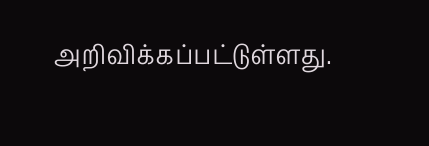அறிவிக்கப்பட்டுள்ளது.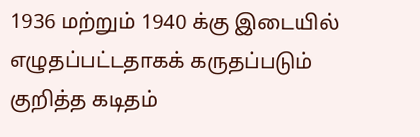1936 மற்றும் 1940 க்கு இடையில் எழுதப்பட்டதாகக் கருதப்படும் குறித்த கடிதம்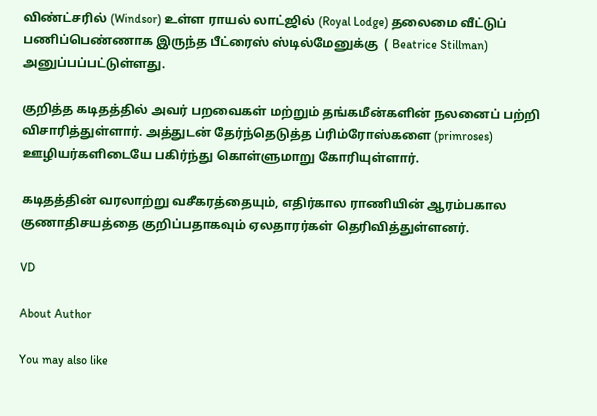விண்ட்சரில் (Windsor) உள்ள ராயல் லாட்ஜில் (Royal Lodge) தலைமை வீட்டுப் பணிப்பெண்ணாக இருந்த பீட்ரைஸ் ஸ்டில்மேனுக்கு  ( Beatrice Stillman) அனுப்பப்பட்டுள்ளது.

குறித்த கடிதத்தில் அவர் பறவைகள் மற்றும் தங்கமீன்களின் நலனைப் பற்றி விசாரித்துள்ளார். அத்துடன் தேர்ந்தெடுத்த ப்ரிம்ரோஸ்களை (primroses) ஊழியர்களிடையே பகிர்ந்து கொள்ளுமாறு கோரியுள்ளார்.

கடிதத்தின் வரலாற்று வசீகரத்தையும், எதிர்கால ராணியின் ஆரம்பகால குணாதிசயத்தை குறிப்பதாகவும் ஏலதாரர்கள் தெரிவித்துள்ளனர்.

VD

About Author

You may also like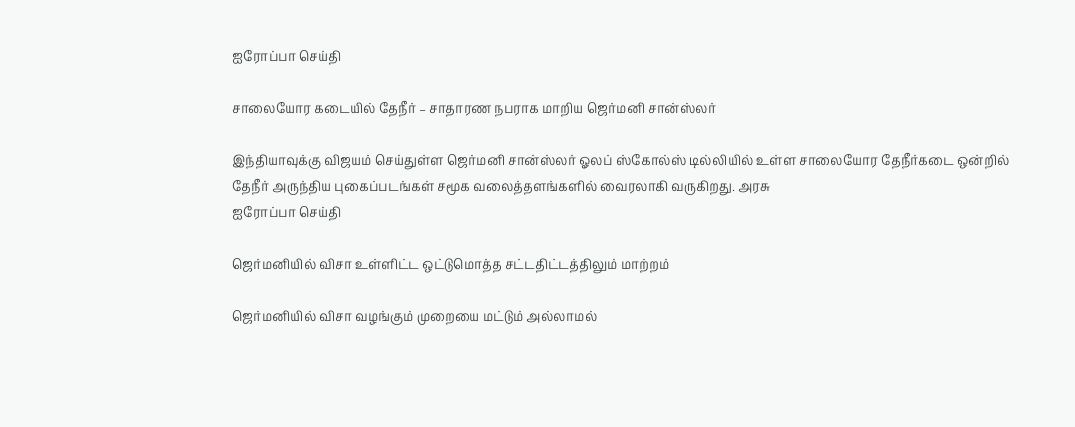ஐரோப்பா செய்தி

சாலையோர கடையில் தேநீர் – சாதாரண நபராக மாறிய ஜெர்மனி சான்ஸ்லர்

இந்தியாவுக்கு விஜயம் செய்துள்ள ஜெர்மனி சான்ஸ்லர் ஓலப் ஸ்கோல்ஸ் டில்லியில் உள்ள சாலையோர தேநீர்கடை ஒன்றில் தேநீர் அருந்திய புகைப்படங்கள் சமூக வலைத்தளங்களில் வைரலாகி வருகிறது. அரசு
ஐரோப்பா செய்தி

ஜெர்மனியில் விசா உள்ளிட்ட ஒட்டுமொத்த சட்டதிட்டத்திலும் மாற்றம்

ஜெர்மனியில் விசா வழங்கும் முறையை மட்டும் அல்லாமல்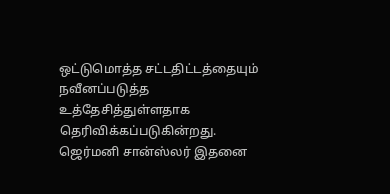ஒட்டுமொத்த சட்டதிட்டத்தையும் நவீனப்படுத்த உத்தேசித்துள்ளதாக தெரிவிக்கப்படுகின்றது. ஜெர்மனி சான்ஸ்லர் இதனை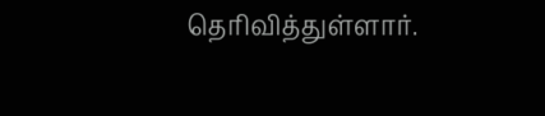தெரிவித்துள்ளார்.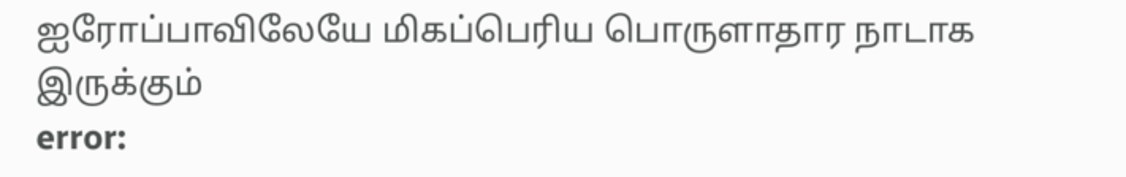ஐரோப்பாவிலேயே மிகப்பெரிய பொருளாதார நாடாக இருக்கும்
error: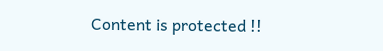Content is protected !!